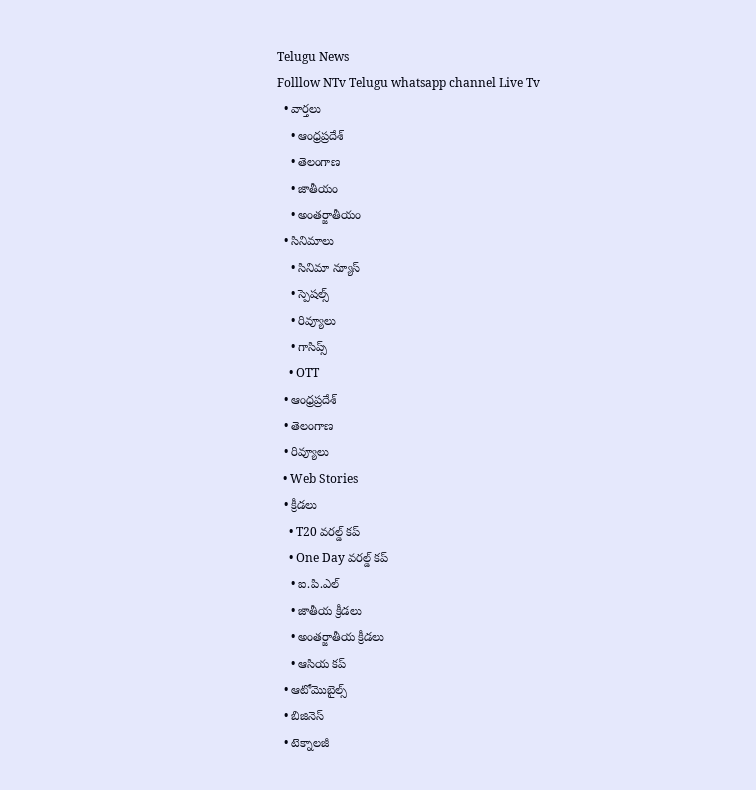Telugu News
Folllow NTv Telugu whatsapp channel Live Tv
  • వార్తలు
    • ఆంధ్రప్రదేశ్
    • తెలంగాణ
    • జాతీయం
    • అంతర్జాతీయం
  • సినిమాలు
    • సినిమా న్యూస్
    • స్పెషల్స్
    • రివ్యూలు
    • గాసిప్స్
    • OTT
  • ఆంధ్రప్రదేశ్
  • తెలంగాణ
  • రివ్యూలు
  • Web Stories
  • క్రీడలు
    • T20 వరల్డ్ కప్
    • One Day వరల్డ్ కప్
    • ఐ.పి.ఎల్
    • జాతీయ క్రీడలు
    • అంతర్జాతీయ క్రీడలు
    • ఆసియ కప్
  • ఆటోమొబైల్స్
  • బిజినెస్‌
  • టెక్నాలజీ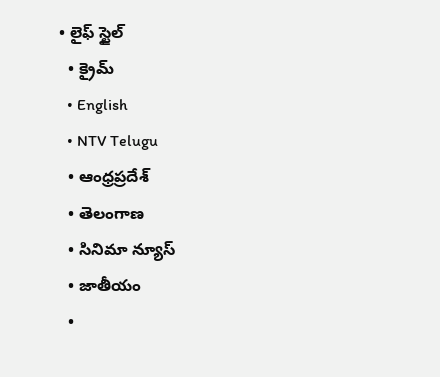• లైఫ్ స్టైల్
  • క్రైమ్
  • English
  • NTV Telugu
  • ఆంధ్రప్రదేశ్
  • తెలంగాణ
  • సినిమా న్యూస్
  • జాతీయం
  •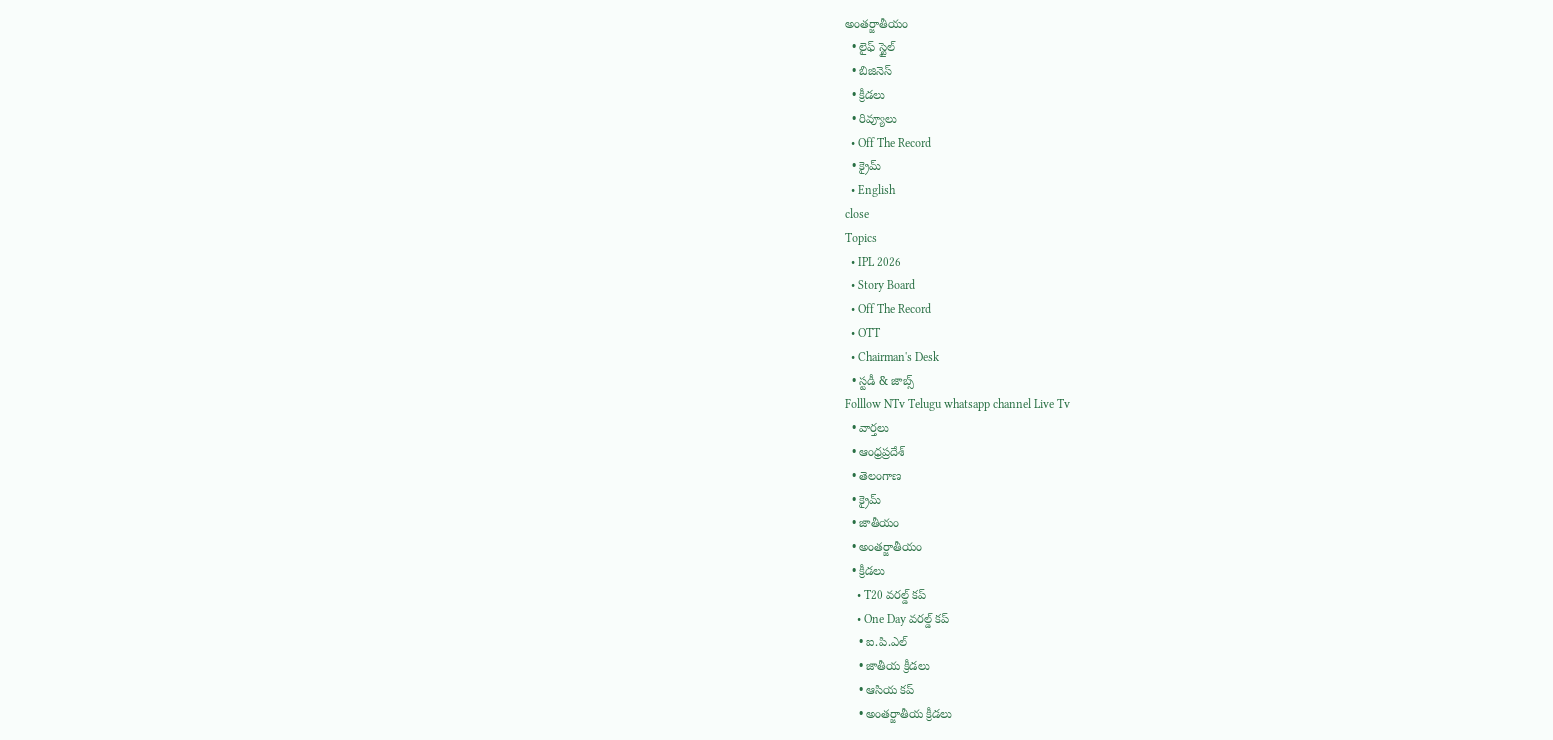అంతర్జాతీయం
  • లైఫ్ స్టైల్
  • బిజినెస్‌
  • క్రీడలు
  • రివ్యూలు
  • Off The Record
  • క్రైమ్
  • English
close
Topics
  • IPL 2026
  • Story Board
  • Off The Record
  • OTT
  • Chairman's Desk
  • స్టడీ & జాబ్స్
Folllow NTv Telugu whatsapp channel Live Tv
  • వార్తలు
  • ఆంధ్రప్రదేశ్
  • తెలంగాణ
  • క్రైమ్
  • జాతీయం
  • అంతర్జాతీయం
  • క్రీడలు
    • T20 వరల్డ్ కప్
    • One Day వరల్డ్ కప్
    • ఐ.పి.ఎల్
    • జాతీయ క్రీడలు
    • ఆసియ కప్
    • అంతర్జాతీయ క్రీడలు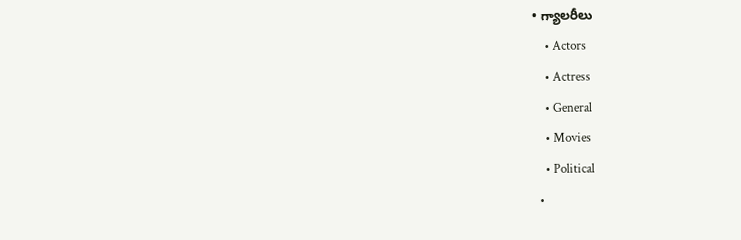• గ్యాలరీలు
    • Actors
    • Actress
    • General
    • Movies
    • Political
  •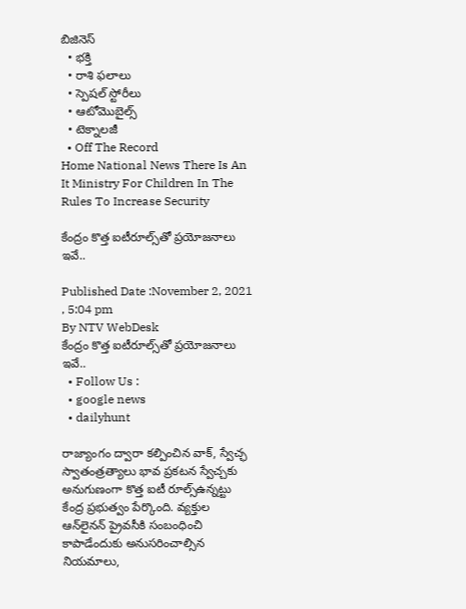బిజినెస్‌
  • భక్తి
  • రాశి ఫలాలు
  • స్పెషల్‌ స్టోరీలు
  • ఆటోమొబైల్స్
  • టెక్నాలజీ
  • Off The Record
Home National News There Is An It Ministry For Children In The Rules To Increase Security

కేంద్రం కొత్త ఐటీరూల్స్‌తో ప్రయోజనాలు ఇవే..

Published Date :November 2, 2021 , 5:04 pm
By NTV WebDesk
కేంద్రం కొత్త ఐటీరూల్స్‌తో ప్రయోజనాలు ఇవే..
  • Follow Us :
  • google news
  • dailyhunt

రాజ్యాంగం ద్వారా కల్పించిన వాక్‌, స్వేచ్ఛ స్వాతంత్రత్యాలు భావ ప్రకటన స్వేచ్చకు అనుగుణంగా కొత్త ఐటీ రూల్స్‌ఉన్నట్టు కేంద్ర ప్రభుత్వం పేర్కొంది. వ్యక్తుల ఆన్‌లైనన్ ప్రైవసీకి సంబంధించి కాపాడేందుకు అనుసరించాల్సిన నియమాలు,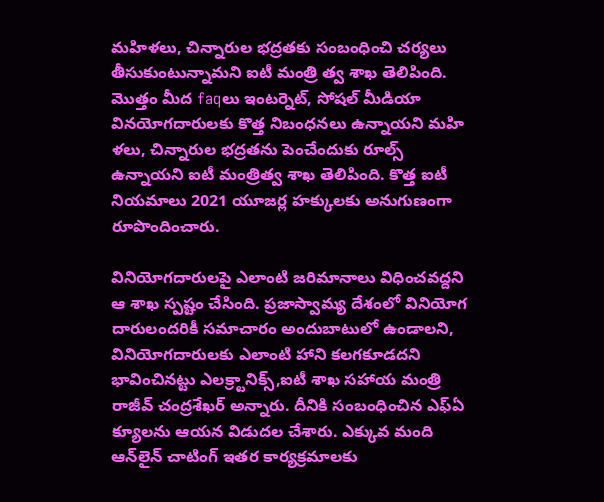మహిళలు, చిన్నారుల భద్రతకు సంబంధించి చర్యలు తీసుకుంటున్నామని ఐటీ మంత్రి త్వ శాఖ తెలిపింది. మొత్తం మీద faqలు ఇంటర్నెట్‌, సోషల్‌ మీడియా వినయోగదారులకు కొత్త నిబంధనలు ఉన్నాయని మహి ళలు, చిన్నారుల భద్రతను పెంచేందుకు రూల్స్‌ ఉన్నాయని ఐటీ మంత్రిత్వ శాఖ తెలిపింది. కొత్త ఐటీ నియమాలు 2021 యూజర్ల హక్కులకు అనుగుణంగా రూపొందించారు.

వినియోగదారులపై ఎలాంటి జరిమానాలు విధించవద్దని ఆ శాఖ స్పష్టం చేసింది. ప్రజాస్వామ్య దేశంలో వినియోగ దారులందరికీ సమాచారం అందుబాటులో ఉండాలని, వినియోగదారులకు ఎలాంటి హాని కలగకూడదని భావించినట్టు ఎలక్ర్టానిక్స్‌,ఐటీ శాఖ సహాయ మంత్రి రాజీవ్‌ చంద్రశేఖర్‌ అన్నారు. దీనికి సంబంధించిన ఎఫ్ఏ క్యూలను ఆయన విడుదల చేశారు. ఎక్కువ మంది ఆన్‌లైన్‌ చాటింగ్‌ ఇతర కార్యక్రమాలకు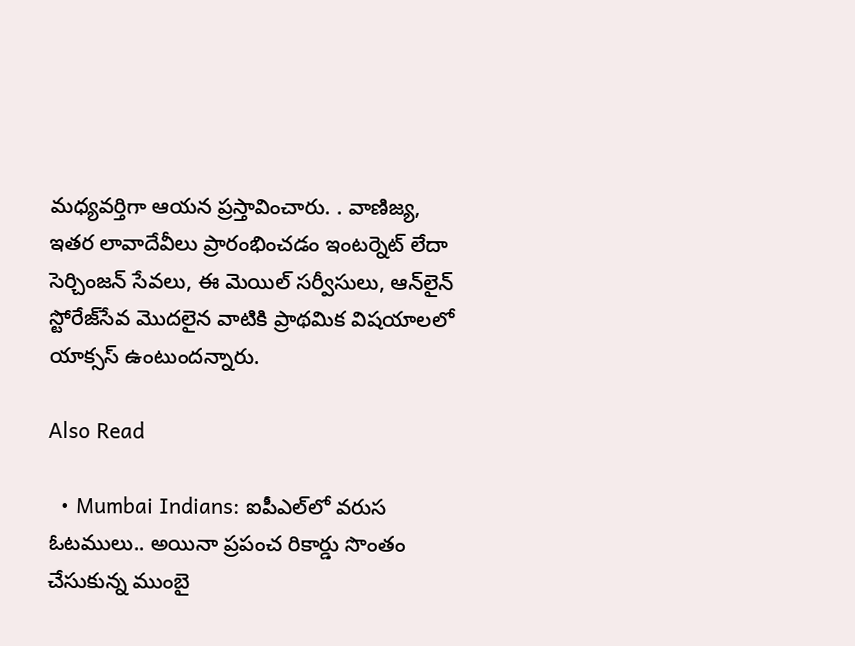మధ్యవర్తిగా ఆయన ప్రస్తావించారు. . వాణిజ్య, ఇతర లావాదేవీలు ప్రారంభించడం ఇంటర్నెట్‌ లేదా సెర్చింజన్ సేవలు, ఈ మెయిల్‌ సర్వీసులు, ఆన్‌లైన్‌ స్టోరేజ్‌సేవ మొదలైన వాటికి ప్రాథమిక విషయాలలో యాక్సస్‌ ఉంటుందన్నారు.

Also Read

  • Mumbai Indians: ఐపీఎల్‌లో వరుస ఓటములు.. అయినా ప్రపంచ రికార్డు సొంతం చేసుకున్న ముంబై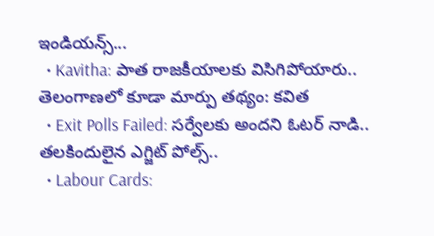ఇండియన్స్...
  • Kavitha: పాత రాజకీయాలకు విసిగిపోయారు.. తెలంగాణలో కూడా మార్పు తథ్యం: కవిత
  • Exit Polls Failed: సర్వేలకు అందని ఓటర్ నాడి.. తలకిందులైన ఎగ్జిట్ పోల్స్..
  • Labour Cards: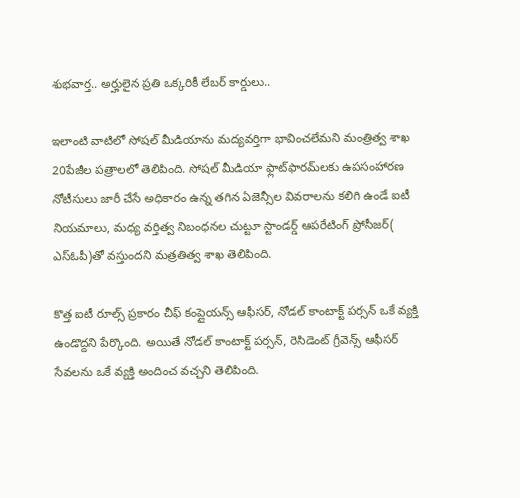శుభవార్త.. అర్హులైన ప్రతి ఒక్కరికీ లేబర్ కార్డులు..

ఇలాంటి వాటిలో సోషల్‌ మీడియాను మద్యవర్తిగా భావించలేమని మంత్రిత్వ శాఖ 20పేజీల పత్రాలలో తెలిపింది. సోషల్‌ మీడియా ఫ్లాట్‌ఫారమ్‌లకు ఉపసంహారణ నోటీసులు జారీ చేసే అధికారం ఉన్న తగిన ఏజెన్సీల వివరాలను కలిగి ఉండే ఐటీ నియమాలు, మధ్య వర్తిత్వ నిబంధనల చుట్టూ స్టాండర్డ్‌ ఆపరేటింగ్‌ ప్రోసీజర్‌( ఎస్‌ఓపీ)తో వస్తుందని మత్రతిత్వ శాఖ తెలిపింది.

కొత్త ఐటీ రూల్స్‌ ప్రకారం చీఫ్‌ కంప్లైయన్స్‌ ఆఫీసర్‌, నోడల్‌ కాంటాక్ట్‌ పర్సన్ ఒకే వ్యక్తి ఉండొద్దని పేర్కొంది. అయితే నోడల్‌ కాంటాక్ట్‌ పర్సన్‌, రెసిడెంట్‌ గ్రీవెన్స్ ఆఫీసర్‌ సేవలను ఒకే వ్యక్తి అందించ వచ్చని తెలిపింది.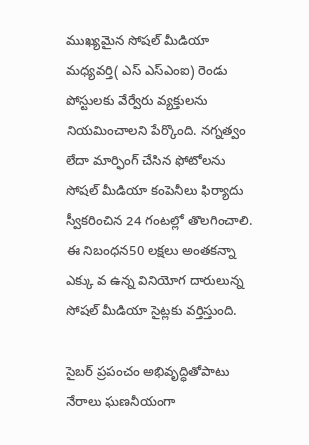ముఖ్యమైన సోషల్‌ మీడియా మధ్యవర్తి( ఎస్‌ ఎస్‌ఎంఐ) రెండు పోస్టులకు వేర్వేరు వ్యక్తులను నియమించాలని పేర్కొంది. నగ్నత్వం లేదా మార్ఫింగ్‌ చేసిన ఫోటోలను సోషల్ మీడియా కంపెనీలు ఫిర్యాదు స్వీకరించిన 24 గంటల్లో తొలగించాలి. ఈ నిబంధన50 లక్షలు అంతకన్నా ఎక్కు వ ఉన్న వినియోగ దారులున్న సోషల్‌ మీడియా సైట్లకు వర్తిస్తుంది.

సైబర్‌ ప్రపంచం అభివృద్ధితోపాటు నేరాలు ఘణనీయంగా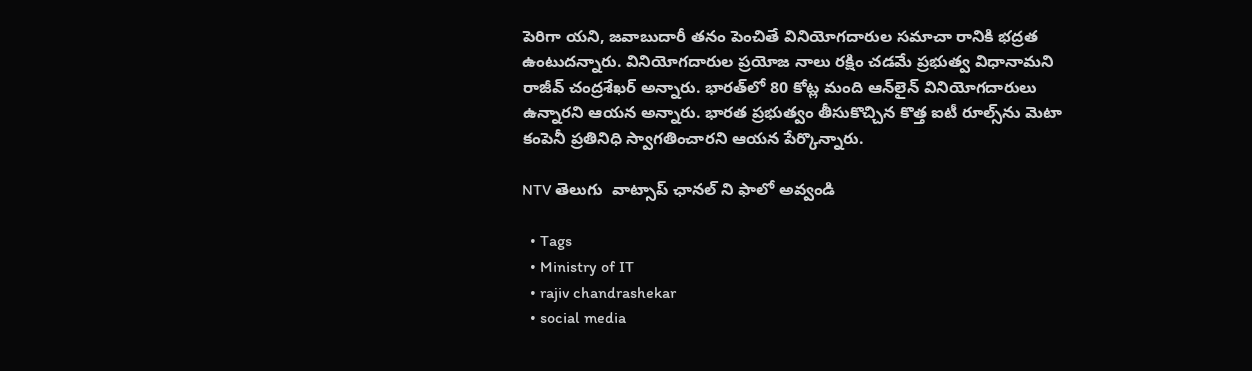పెరిగా యని, జవాబుదారీ తనం పెంచితే వినియోగదారుల సమాచా రానికి భద్రత ఉంటుదన్నారు. వినియోగదారుల ప్రయోజ నాలు రక్షిం చడమే ప్రభుత్వ విధానామని రాజీవ్‌ చంద్రశేఖర్‌ అన్నారు. భారత్‌లో 80 కోట్ల మంది ఆన్‌లైన్‌ వినియోగదారులు ఉన్నారని ఆయన అన్నారు. భారత ప్రభుత్వం తీసుకొచ్చిన కొత్త ఐటీ రూల్స్‌ను మెటా కంపెనీ ప్రతినిధి స్వాగతించారని ఆయన పేర్కొన్నారు.

NTV తెలుగు  వాట్సాప్ ఛానల్ ని ఫాలో అవ్వండి

  • Tags
  • Ministry of IT
  • rajiv chandrashekar
  • social media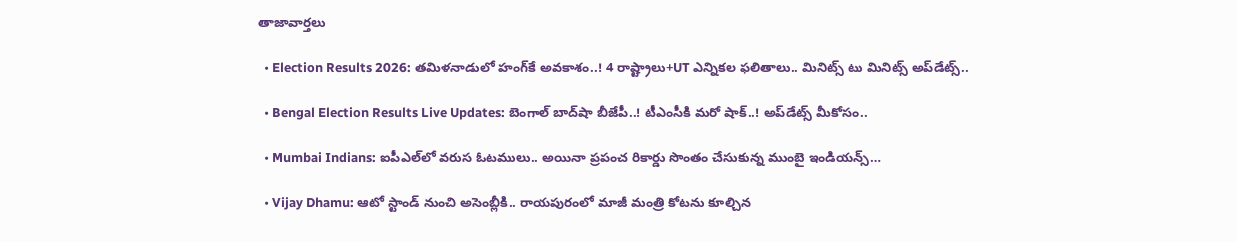తాజావార్తలు

  • Election Results 2026: తమిళనాడులో హంగ్‌కే అవకాశం..! 4 రాష్ట్రాలు+UT ఎన్నికల ఫలితాలు.. మినిట్స్‌ టు మినిట్స్ అప్‌డేట్స్‌..

  • Bengal Election Results Live Updates: బెంగాల్ బాద్‌షా బీజేపీ..! టీఎంసీకి మరో షాక్..! అప్‌డేట్స్ మీకోసం..

  • Mumbai Indians: ఐపీఎల్‌లో వరుస ఓటములు.. అయినా ప్రపంచ రికార్డు సొంతం చేసుకున్న ముంబై ఇండియన్స్…

  • Vijay Dhamu: ఆటో స్టాండ్ నుంచి అసెంబ్లీకి.. రాయపురంలో మాజీ మంత్రి కోటను కూల్చిన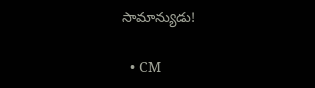సామాన్యుడు!

  • CM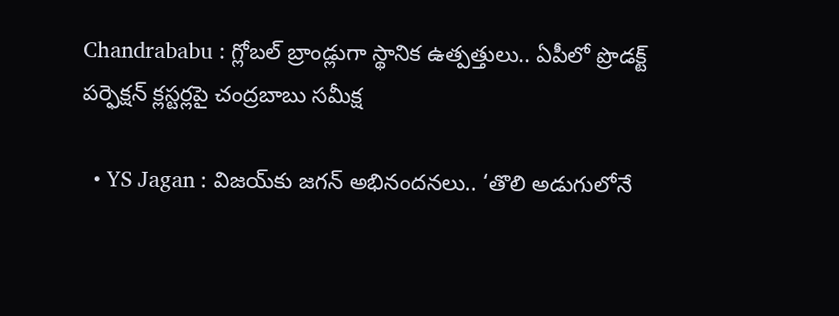Chandrababu : గ్లోబల్ బ్రాండ్లుగా స్థానిక ఉత్పత్తులు.. ఏపీలో ప్రొడక్ట్ పర్ఫెక్షన్ క్లస్టర్లపై చంద్రబాబు సమీక్ష

  • YS Jagan : విజయ్‌కు జగన్ అభినందనలు.. ‘తొలి అడుగులోనే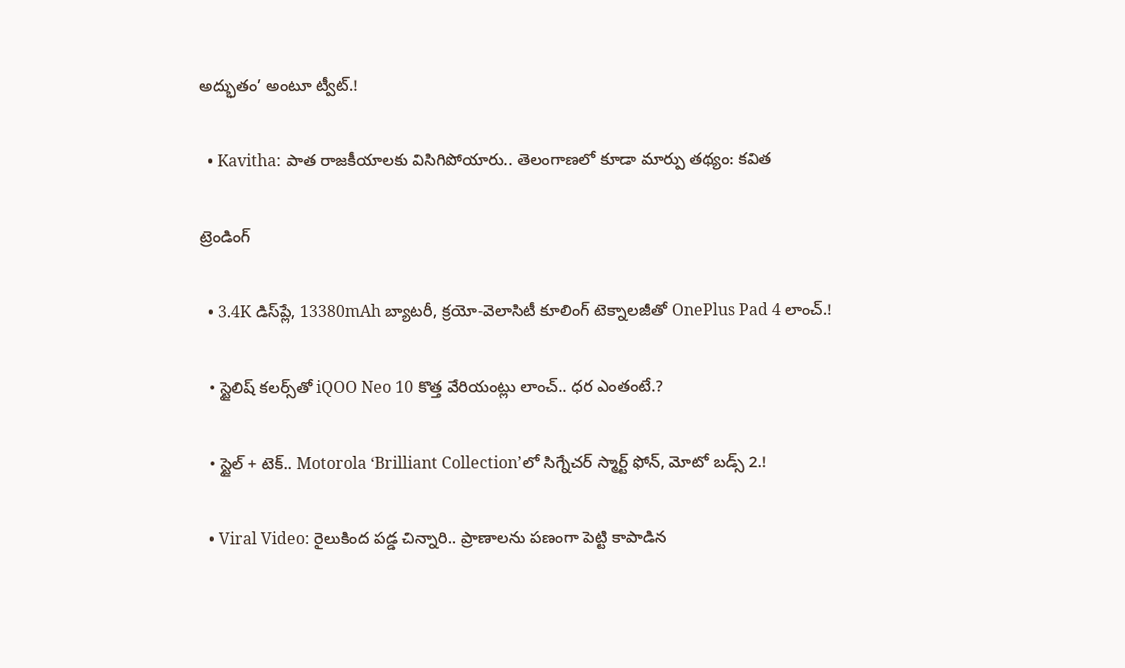అద్భుతం’ అంటూ ట్వీట్.!

  • Kavitha: పాత రాజకీయాలకు విసిగిపోయారు.. తెలంగాణలో కూడా మార్పు తథ్యం: కవిత

ట్రెండింగ్‌

  • 3.4K డిస్‌ప్లే, 13380mAh బ్యాటరీ, క్రయో-వెలాసిటీ కూలింగ్ టెక్నాలజీతో OnePlus Pad 4 లాంచ్.!

  • స్టైలిష్ కలర్స్‌తో iQOO Neo 10 కొత్త వేరియంట్లు లాంచ్.. ధర ఎంతంటే.?

  • స్టైల్ + టెక్.. Motorola ‘Brilliant Collection’లో సిగ్నేచర్ స్మార్ట్ ఫోన్, మోటో బడ్స్ 2.!

  • Viral Video: రైలుకింద పడ్డ చిన్నారి.. ప్రాణాలను పణంగా పెట్టి కాపాడిన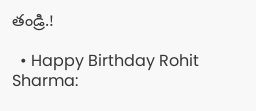తండ్రి.!

  • Happy Birthday Rohit Sharma: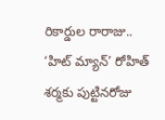రికార్డుల రారాజు.. ‘హిట్‌ మ్యాన్’ రోహిత్ శర్మకు పుట్టినరోజు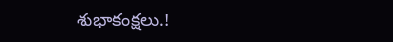శుభాకంక్షలు.!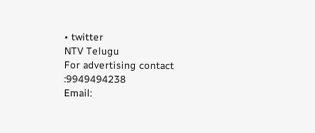• twitter
NTV Telugu
For advertising contact :9949494238
Email: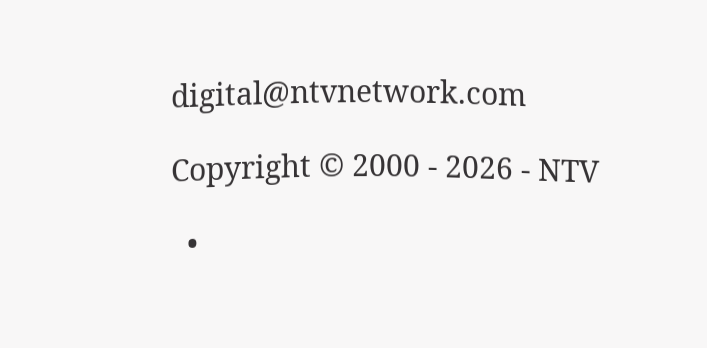digital@ntvnetwork.com

Copyright © 2000 - 2026 - NTV

  •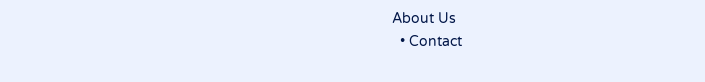About Us
  • Contact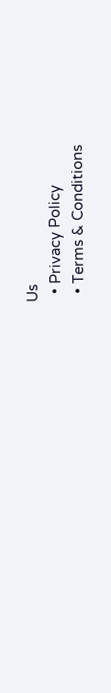Us
  • Privacy Policy
  • Terms & Conditions